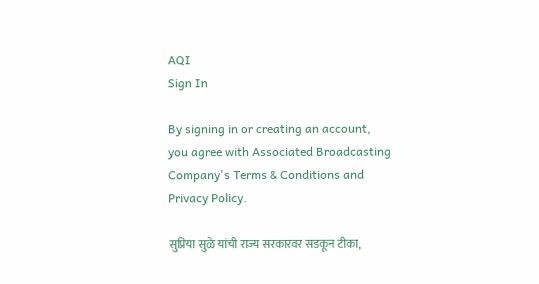AQI
Sign In

By signing in or creating an account, you agree with Associated Broadcasting Company's Terms & Conditions and Privacy Policy.

सुप्रिया सुळे यांची राज्य सरकारवर सडकून टीका,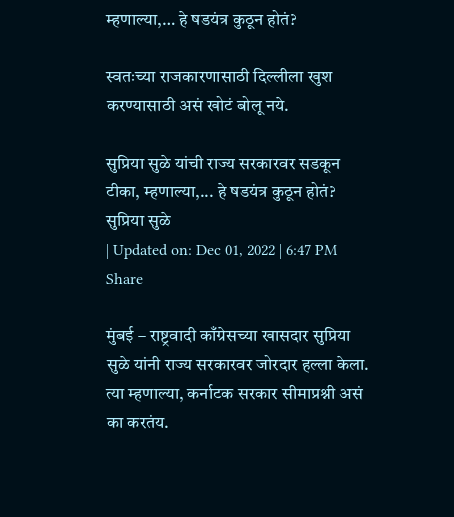म्हणाल्या,… हे षडयंत्र कुठून होतं?

स्वतःच्या राजकारणासाठी दिल्लीला खुश करण्यासाठी असं खोटं बोलू नये.

सुप्रिया सुळे यांची राज्य सरकारवर सडकून टीका, म्हणाल्या,... हे षडयंत्र कुठून होतं?
सुप्रिया सुळे
| Updated on: Dec 01, 2022 | 6:47 PM
Share

मुंबई – राष्ट्रवादी काँग्रेसच्या खासदार सुप्रिया सुळे यांनी राज्य सरकारवर जोरदार हल्ला केला. त्या म्हणाल्या, कर्नाटक सरकार सीमाप्रश्नी असं का करतंय.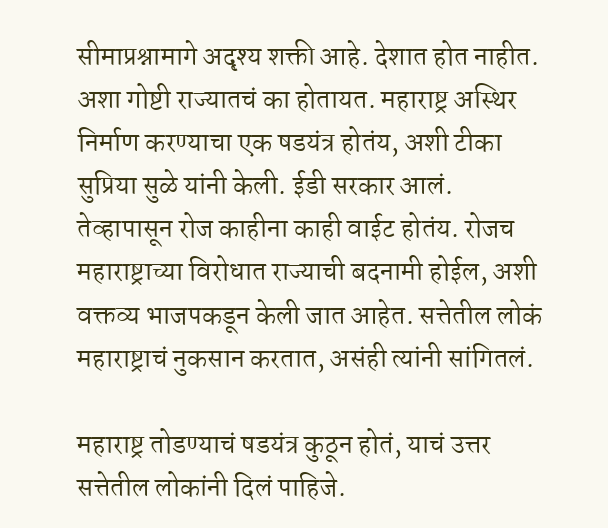सीमाप्रश्नामागे अदृश्य शक्ती आहे. देशात होत नाहीत. अशा गोष्टी राज्यातचं का होतायत. महाराष्ट्र अस्थिर निर्माण करण्याचा एक षडयंत्र होतंय, अशी टीका सुप्रिया सुळे यांनी केली. ईडी सरकार आलं. तेव्हापासून रोज काहीना काही वाईट होतंय. रोजच महाराष्ट्राच्या विरोधात राज्याची बदनामी होईल, अशी वक्तव्य भाजपकडून केली जात आहेत. सत्तेतील लोकं महाराष्ट्राचं नुकसान करतात, असंही त्यांनी सांगितलं.

महाराष्ट्र तोडण्याचं षडयंत्र कुठून होतं, याचं उत्तर सत्तेतील लोकांनी दिलं पाहिजे.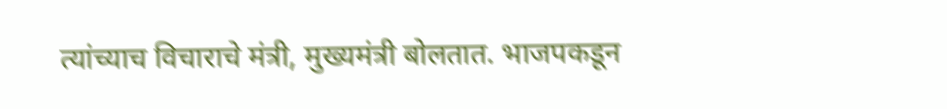त्यांच्याच विचाराचे मंत्री, मुख्यमंत्री बोलतात. भाजपकडून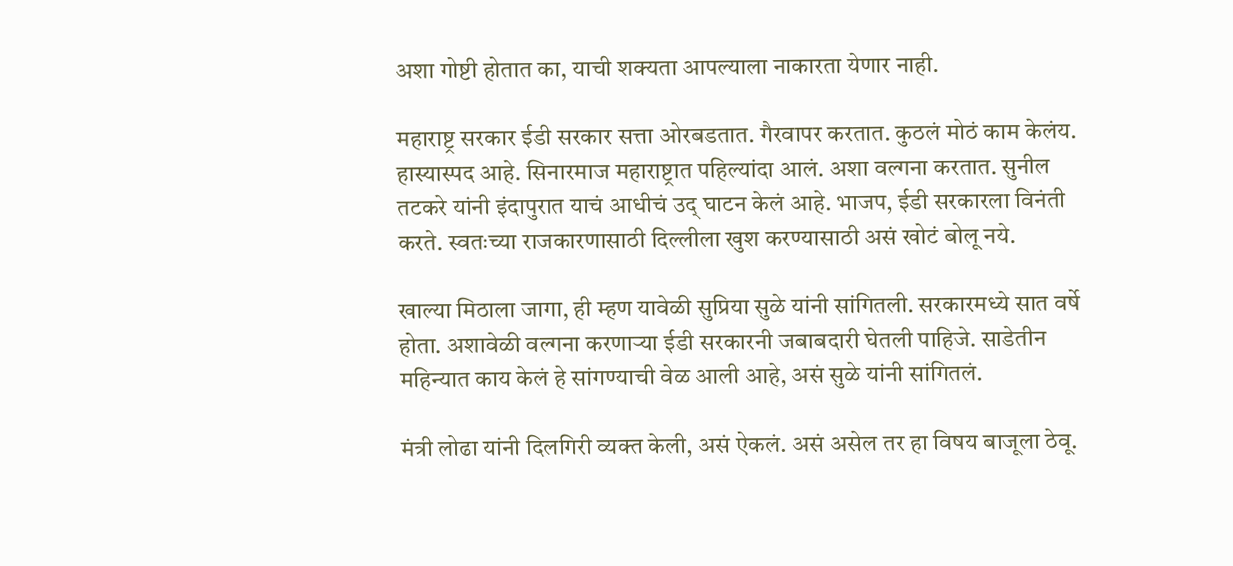अशा गोष्टी होतात का, याची शक्यता आपल्याला नाकारता येणार नाही.

महाराष्ट्र सरकार ईडी सरकार सत्ता ओरबडतात. गैरवापर करतात. कुठलं मोठं काम केलंय. हास्यास्पद आहे. सिनारमाज महाराष्ट्रात पहिल्यांदा आलं. अशा वल्गना करतात. सुनील तटकरे यांनी इंदापुरात याचं आधीचं उद् घाटन केलं आहे. भाजप, ईडी सरकारला विनंती करते. स्वतःच्या राजकारणासाठी दिल्लीला खुश करण्यासाठी असं खोटं बोलू नये.

खाल्या मिठाला जागा, ही म्हण यावेळी सुप्रिया सुळे यांनी सांगितली. सरकारमध्ये सात वर्षे होता. अशावेळी वल्गना करणाऱ्या ईडी सरकारनी जबाबदारी घेतली पाहिजे. साडेतीन महिन्यात काय केलं हे सांगण्याची वेळ आली आहे, असं सुळे यांनी सांगितलं.

मंत्री लोढा यांनी दिलगिरी व्यक्त केली, असं ऐकलं. असं असेल तर हा विषय बाजूला ठेवू.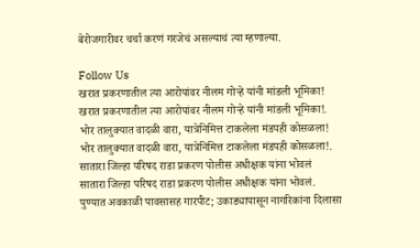बेरोजगारीवर चर्चा करणं गरजेचं असल्याचं त्या म्हणाल्या.

Follow Us
खरात प्रकरणातील त्या आरोपांवर नीलम गोऱ्हे यांनी मांडली भूमिका!
खरात प्रकरणातील त्या आरोपांवर नीलम गोऱ्हे यांनी मांडली भूमिका!.
भोर तालुक्यात वादळी वारा, यात्रेनिमित्त टाकलेला मंडपही कोसळला!
भोर तालुक्यात वादळी वारा, यात्रेनिमित्त टाकलेला मंडपही कोसळला!.
सातारा जिल्हा परिषद राडा प्रकरण पोलीस अधीक्षक यांना भोवलं
सातारा जिल्हा परिषद राडा प्रकरण पोलीस अधीक्षक यांना भोवलं.
पुण्यात अवकाळी पावसासह गारपीट; उकाड्यापासून नागरिकांना दिलासा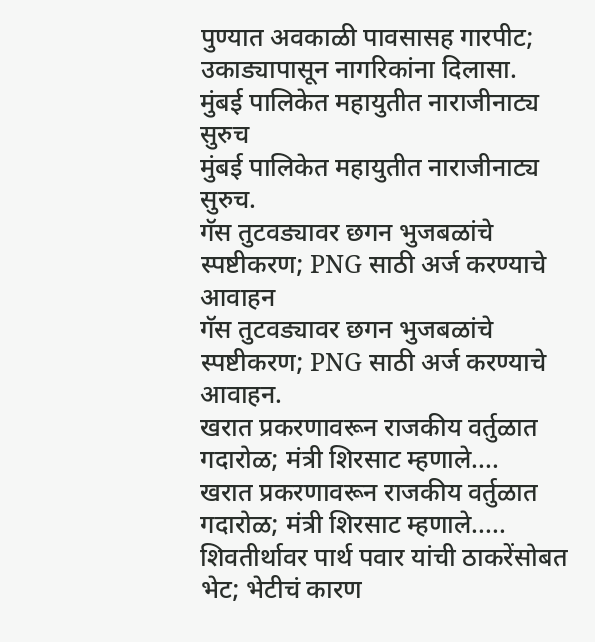पुण्यात अवकाळी पावसासह गारपीट; उकाड्यापासून नागरिकांना दिलासा.
मुंबई पालिकेत महायुतीत नाराजीनाट्य सुरुच
मुंबई पालिकेत महायुतीत नाराजीनाट्य सुरुच.
गॅस तुटवड्यावर छगन भुजबळांचे स्पष्टीकरण; PNG साठी अर्ज करण्याचे आवाहन
गॅस तुटवड्यावर छगन भुजबळांचे स्पष्टीकरण; PNG साठी अर्ज करण्याचे आवाहन.
खरात प्रकरणावरून राजकीय वर्तुळात गदारोळ; मंत्री शिरसाट म्हणाले....
खरात प्रकरणावरून राजकीय वर्तुळात गदारोळ; मंत्री शिरसाट म्हणाले.....
शिवतीर्थावर पार्थ पवार यांची ठाकरेंसोबत भेट; भेटीचं कारण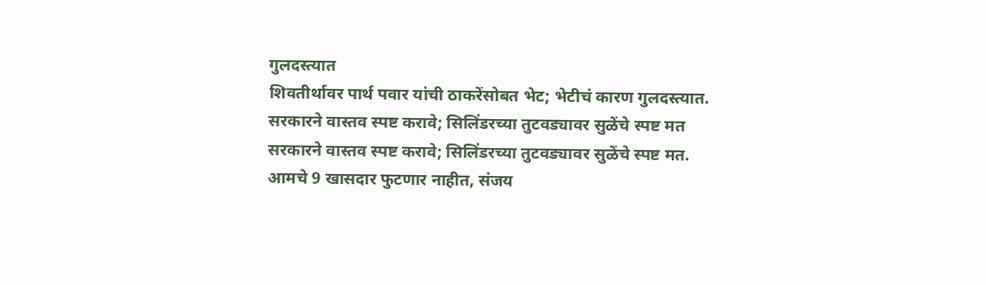गुलदस्त्यात
शिवतीर्थावर पार्थ पवार यांची ठाकरेंसोबत भेट; भेटीचं कारण गुलदस्त्यात.
सरकारने वास्तव स्पष्ट करावे; सिलिंडरच्या तुटवड्यावर सुळेंचे स्पष्ट मत
सरकारने वास्तव स्पष्ट करावे; सिलिंडरच्या तुटवड्यावर सुळेंचे स्पष्ट मत.
आमचे 9 खासदार फुटणार नाहीत, संजय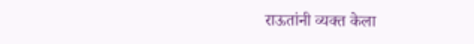राऊतांनी व्यक्त केला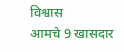विश्वास
आमचे 9 खासदार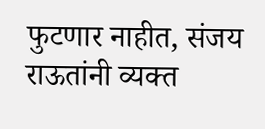फुटणार नाहीत, संजय राऊतांनी व्यक्त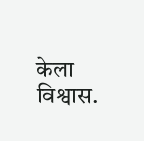केला विश्वास.